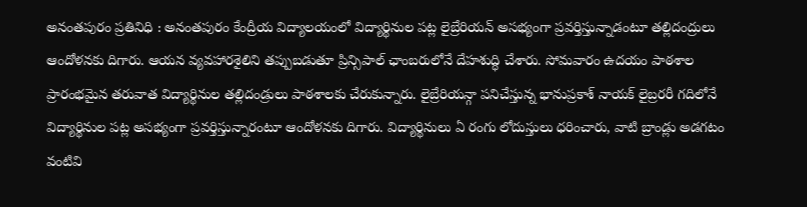అనంతపురం ప్రతినిధి : అనంతపురం కేంద్రీయ విద్యాలయంలో విద్యార్థినుల పట్ల లైబ్రేరియన్ అసభ్యంగా ప్రవర్తిస్తున్నాడంటూ తల్లిదంద్రులు ఆందోళనకు దిగారు. ఆయన వ్యవహారశైలిని తప్పుబడుతూ ప్రిన్సిపాల్ ఛాంబరులోనే దేహశుద్ధి చేశారు. సోమవారం ఉదయం పాఠశాల ప్రారంభమైన తరువాత విద్యార్థినుల తల్లిదండ్రులు పాఠశాలకు చేరుకున్నారు. లైబ్రేరియన్గా పనిచేస్తున్న భానుప్రకాశ్ నాయక్ లైబ్రరరీ గదిలోనే విద్యార్థినుల పట్ల అసభ్యంగా ప్రవర్తిస్తున్నారంటూ ఆందోళనకు దిగారు. విద్యార్థినులు ఏ రంగు లోదుస్తులు ధరించారు, వాటి బ్రాండ్లు అడగటం వంటివి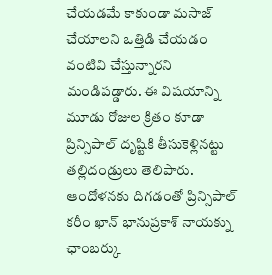చేయడమే కాకుండా మసాజ్ చేయాలని ఒత్తిడి చేయడం వంటివి చేస్తున్నారని మండిపడ్డారు. ఈ విషయాన్ని మూడు రోజుల క్రితం కూడా ప్రిన్సిపాల్ దృష్టికి తీసుకెళ్లినట్టు తల్లిదండ్రులు తెలిపారు. ఆందోళనకు దిగడంతో ప్రిన్సిపాల్ కరీం ఖాన్ భానుప్రకాశ్ నాయక్ను ఛాంబర్కు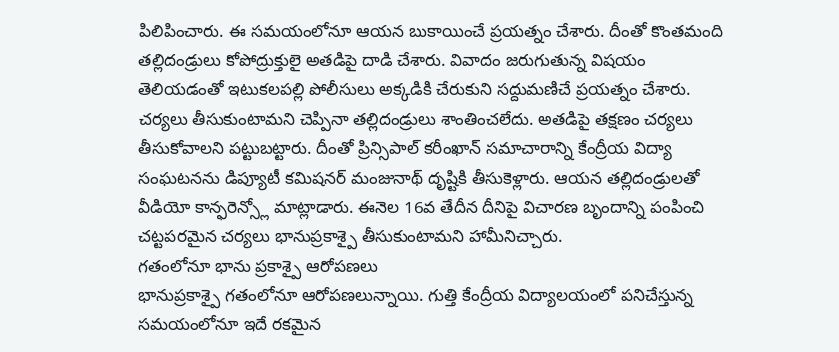పిలిపించారు. ఈ సమయంలోనూ ఆయన బుకాయించే ప్రయత్నం చేశారు. దీంతో కొంతమంది తల్లిదండ్రులు కోపోద్రుక్తులై అతడిపై దాడి చేశారు. వివాదం జరుగుతున్న విషయం తెలియడంతో ఇటుకలపల్లి పోలీసులు అక్కడికి చేరుకుని సద్దుమణిచే ప్రయత్నం చేశారు. చర్యలు తీసుకుంటామని చెప్పినా తల్లిదండ్రులు శాంతించలేదు. అతడిపై తక్షణం చర్యలు తీసుకోవాలని పట్టుబట్టారు. దీంతో ప్రిన్సిపాల్ కరీంఖాన్ సమాచారాన్ని కేంద్రీయ విద్యా సంఘటనను డిప్యూటీ కమిషనర్ మంజునాథ్ దృష్టికి తీసుకెళ్లారు. ఆయన తల్లిదండ్రులతో వీడియో కాన్ఫరెన్స్లో మాట్లాడారు. ఈనెల 16వ తేదీన దీనిపై విచారణ బృందాన్ని పంపించి చట్టపరమైన చర్యలు భానుప్రకాశ్పై తీసుకుంటామని హామీనిచ్చారు.
గతంలోనూ భాను ప్రకాశ్పై ఆరోపణలు
భానుప్రకాశ్పై గతంలోనూ ఆరోపణలున్నాయి. గుత్తి కేంద్రీయ విద్యాలయంలో పనిచేస్తున్న సమయంలోనూ ఇదే రకమైన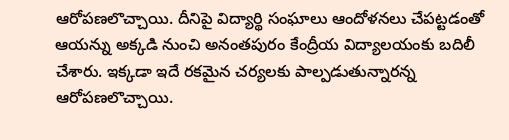ఆరోపణలొచ్చాయి. దీనిపై విద్యార్థి సంఘాలు ఆందోళనలు చేపట్టడంతో ఆయన్ను అక్కడి నుంచి అనంతపురం కేంద్రీయ విద్యాలయంకు బదిలీ చేశారు. ఇక్కడా ఇదే రకమైన చర్యలకు పాల్పడుతున్నారన్న ఆరోపణలొచ్చాయి.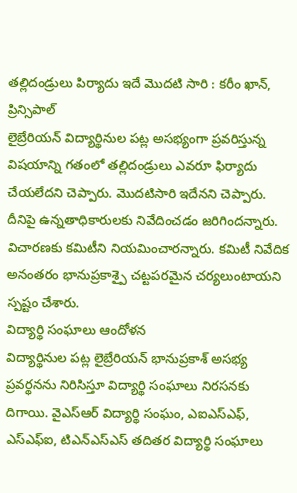తల్లిదండ్రులు పిర్యాదు ఇదే మొదటి సారి : కరీం ఖాన్, ప్రిన్సిపాల్
లైబ్రేరియన్ విద్యార్థినుల పట్ల అసభ్యంగా ప్రవరిస్తున్న విషయాన్ని గతంలో తల్లిదండ్రులు ఎవరూ ఫిర్యాదు చేయలేదని చెప్పారు. మొదటిసారి ఇదేనని చెప్పారు. దీనిపై ఉన్నతాధికారులకు నివేదించడం జరిగిందన్నారు. విచారణకు కమిటీని నియమించారన్నారు. కమిటీ నివేదిక అనంతరం భానుప్రకాశ్పై చట్టపరమైన చర్యలుంటాయని స్పష్టం చేశారు.
విద్యార్థి సంఘాలు ఆందోళన
విద్యార్థినుల పట్ల లైబ్రేరియన్ భానుప్రకాశ్ అసభ్య ప్రవర్థనను నిరిసిస్తూ విద్యార్థి సంఘాలు నిరసనకు దిగాయి. వైఎస్ఆర్ విద్యార్థి సంఘం, ఎఐఎస్ఎఫ్, ఎస్ఎఫ్ఐ, టిఎన్ఎస్ఎస్ తదితర విద్యార్థి సంఘాలు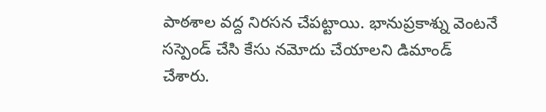పాఠశాల వద్ద నిరసన చేపట్టాయి. భానుప్రకాశ్ను వెంటనే సస్పెండ్ చేసి కేసు నమోదు చేయాలని డిమాండ్ చేశారు.